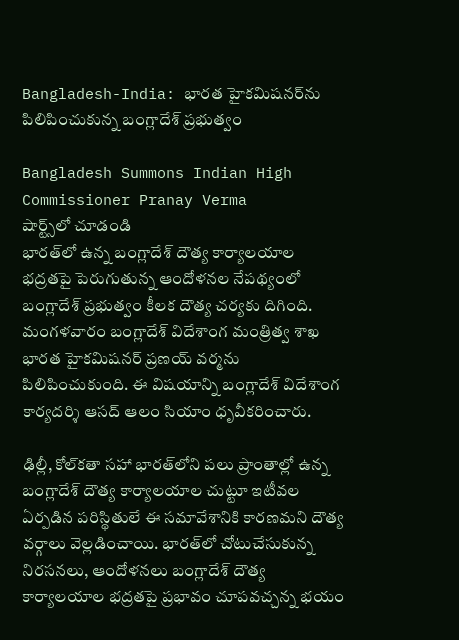Bangladesh-India: భారత హైకమిషనర్‌ను పిలిపించుకున్న బంగ్లాదేశ్ ప్రభుత్వం

Bangladesh Summons Indian High Commissioner Pranay Verma
షార్ట్స్‌లో చూడండి
భారత్‌లో ఉన్న బంగ్లాదేశ్ దౌత్య కార్యాలయాల భద్రతపై పెరుగుతున్న ఆందోళనల నేపథ్యంలో బంగ్లాదేశ్ ప్రభుత్వం కీలక దౌత్య చర్యకు దిగింది. మంగళవారం బంగ్లాదేశ్ విదేశాంగ మంత్రిత్వ శాఖ భారత హైకమిషనర్ ప్రణయ్ వర్మను పిలిపించుకుంది. ఈ విషయాన్ని బంగ్లాదేశ్ విదేశాంగ కార్యదర్శి ఆసద్ ఆలం సియాం ధృవీకరించారు.

ఢిల్లీ, కోల్‌కతా సహా భారత్‌లోని పలు ప్రాంతాల్లో ఉన్న బంగ్లాదేశ్ దౌత్య కార్యాలయాల చుట్టూ ఇటీవల ఏర్పడిన పరిస్థితులే ఈ సమావేశానికి కారణమని దౌత్య వర్గాలు వెల్లడించాయి. భారత్‌లో చోటుచేసుకున్న నిరసనలు, ఆందోళనలు బంగ్లాదేశ్ దౌత్య కార్యాలయాల భద్రతపై ప్రభావం చూపవచ్చన్న భయం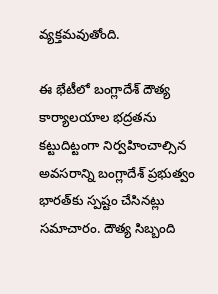వ్యక్తమవుతోంది.

ఈ భేటీలో బంగ్లాదేశ్ దౌత్య కార్యాలయాల భద్రతను కట్టుదిట్టంగా నిర్వహించాల్సిన అవసరాన్ని బంగ్లాదేశ్ ప్రభుత్వం భారత్‌కు స్పష్టం చేసినట్లు సమాచారం. దౌత్య సిబ్బంది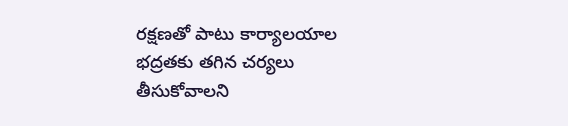రక్షణతో పాటు కార్యాలయాల భద్రతకు తగిన చర్యలు తీసుకోవాలని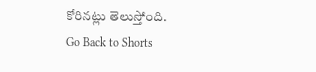కోరినట్లు తెలుస్తోంది.
Go Back to Shorts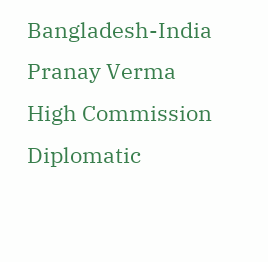Bangladesh-India
Pranay Verma
High Commission
Diplomatic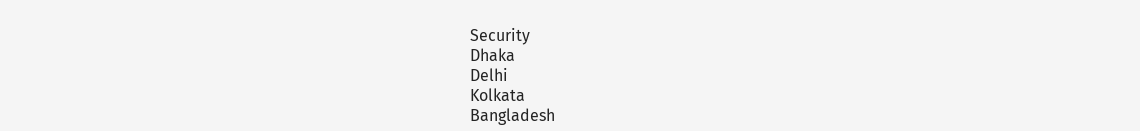Security
Dhaka
Delhi
Kolkata
Bangladesh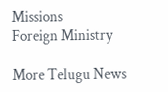Missions
Foreign Ministry

More Telugu News